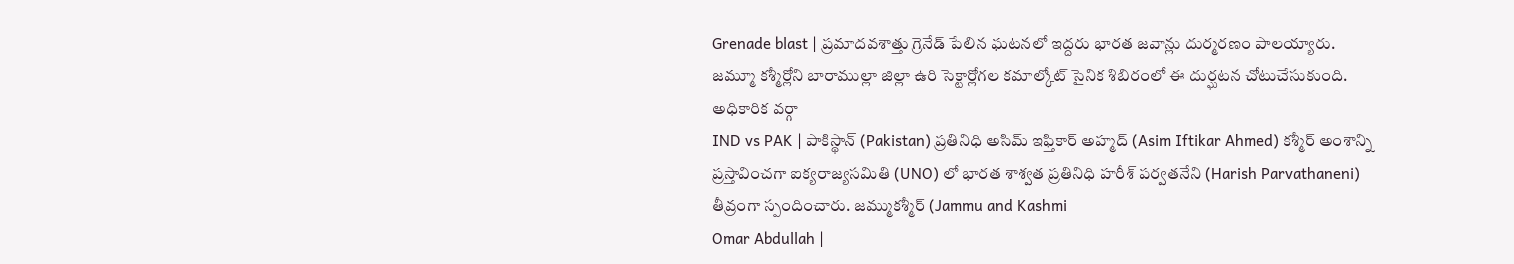Grenade blast | ప్రమాదవశాత్తు గ్రెనేడ్ పేలిన ఘటనలో ఇద్దరు భారత జవాన్లు దుర్మరణం పాలయ్యారు. జమ్మూ కశ్మీర్లోని బారాముల్లా జిల్లా ఉరి సెక్టార్లోగల కమాల్కోట్ సైనిక శిబిరంలో ఈ దుర్ఘటన చోటుచేసుకుంది. అధికారిక వర్గా
IND vs PAK | పాకిస్థాన్ (Pakistan) ప్రతినిధి అసిమ్ ఇఫ్తికార్ అహ్మద్ (Asim Iftikar Ahmed) కశ్మీర్ అంశాన్ని ప్రస్తావించగా ఐక్యరాజ్యసమితి (UNO) లో భారత శాశ్వత ప్రతినిధి హరీశ్ పర్వతనేని (Harish Parvathaneni) తీవ్రంగా స్పందించారు. జమ్ముకశ్మీర్ (Jammu and Kashmi
Omar Abdullah |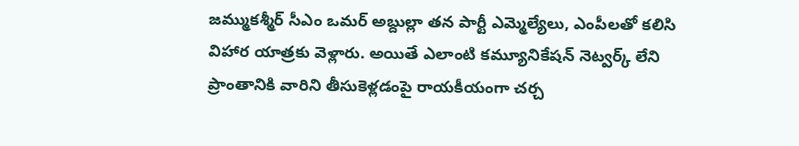జమ్ముకశ్మీర్ సీఎం ఒమర్ అబ్దుల్లా తన పార్టీ ఎమ్మెల్యేలు, ఎంపీలతో కలిసి విహార యాత్రకు వెళ్లారు. అయితే ఎలాంటి కమ్యూనికేషన్ నెట్వర్క్ లేని ప్రాంతానికి వారిని తీసుకెళ్లడంపై రాయకీయంగా చర్చ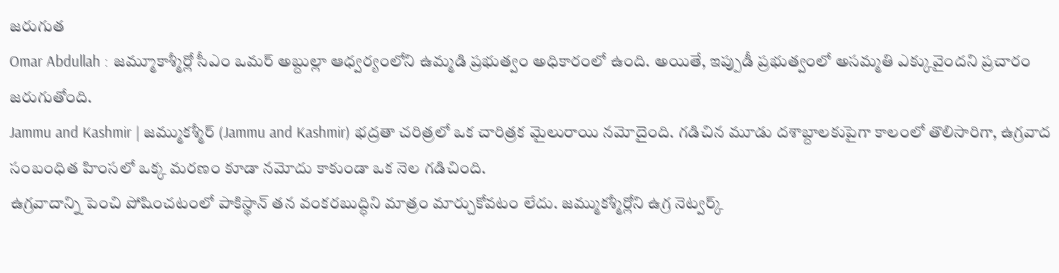జరుగుత
Omar Abdullah : జమ్మూకాశ్మీర్లో సీఎం ఒమర్ అబ్దుల్లా ఆధ్వర్యంలోని ఉమ్మడి ప్రభుత్వం అధికారంలో ఉంది. అయితే, ఇప్పుడీ ప్రభుత్వంలో అసమ్మతి ఎక్కువైందని ప్రచారం జరుగుతోంది.
Jammu and Kashmir | జమ్ముకశ్మీర్ (Jammu and Kashmir) భద్రతా చరిత్రలో ఒక చారిత్రక మైలురాయి నమోదైంది. గడిచిన మూడు దశాబ్దాలకుపైగా కాలంలో తొలిసారిగా, ఉగ్రవాద సంబంధిత హింసలో ఒక్క మరణం కూడా నమోదు కాకుండా ఒక నెల గడిచింది.
ఉగ్రవాదాన్ని పెంచి పోషించటంలో పాకిస్థాన్ తన వంకరబుద్ధిని మాత్రం మార్చుకోవటం లేదు. జమ్ముకశ్మీర్లోని ఉగ్ర నెట్వర్క్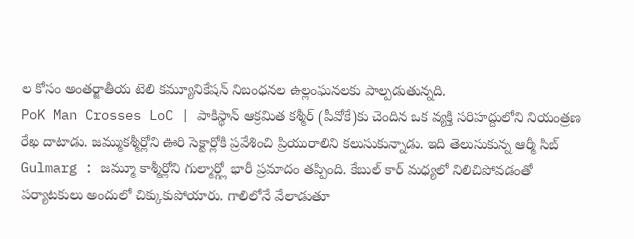ల కోసం అంతర్జాతీయ టెలి కమ్యూనికేషన్ నిబంధనల ఉల్లంఘనలకు పాల్పడుతున్నది.
PoK Man Crosses LoC | పాకిస్థాన్ ఆక్రమిత కశ్మీర్ (పీవోకే)కు చెందిన ఒక వ్యక్తి సరిహద్దులోని నియంత్రణ రేఖ దాటాడు. జమ్ముకశ్మీర్లోని ఊరి సెక్టార్లోకి ప్రవేశించి ప్రియురాలిని కలుసుకున్నాడు. ఇది తెలుసుకున్న ఆర్మీ సిబ్
Gulmarg : జమ్మూ కాశ్మీర్లోని గుల్మార్గ్లో భారీ ప్రమాదం తప్పింది. కేబుల్ కార్ మధ్యలో నిలిచిపోవడంతో పర్యాటకులు అందులో చిక్కుకుపోయారు. గాలిలోనే వేలాడుతూ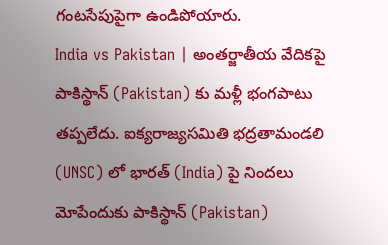గంటసేపుపైగా ఉండిపోయారు.
India vs Pakistan | అంతర్జాతీయ వేదికపై పాకిస్థాన్ (Pakistan) కు మళ్లీ భంగపాటు తప్పలేదు. ఐక్యరాజ్యసమితి భద్రతామండలి (UNSC) లో భారత్ (India) పై నిందలు మోపేందుకు పాకిస్థాన్ (Pakistan)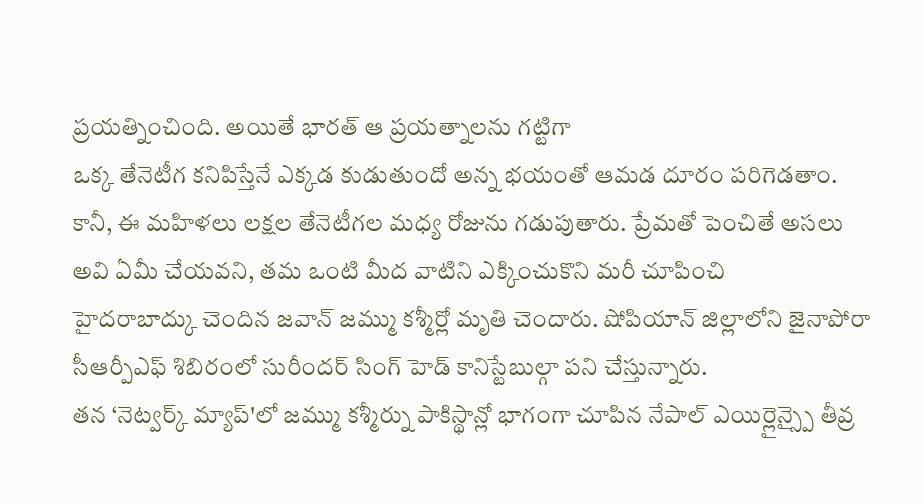ప్రయత్నించింది. అయితే భారత్ ఆ ప్రయత్నాలను గట్టిగా
ఒక్క తేనెటీగ కనిపిస్తేనే ఎక్కడ కుడుతుందో అన్న భయంతో ఆమడ దూరం పరిగెడతాం. కానీ, ఈ మహిళలు లక్షల తేనెటీగల మధ్య రోజును గడుపుతారు. ప్రేమతో పెంచితే అసలు అవి ఏమీ చేయవని, తమ ఒంటి మీద వాటిని ఎక్కించుకొని మరీ చూపించి
హైదరాబాద్కు చెందిన జవాన్ జమ్ము కశ్మీర్లో మృతి చెందారు. షోపియాన్ జిల్లాలోని జైనాపోరా సీఆర్పీఎఫ్ శిబిరంలో సురీందర్ సింగ్ హెడ్ కానిస్టేబుల్గా పని చేస్తున్నారు.
తన ‘నెట్వర్క్ మ్యాప్'లో జమ్ము కశ్మీర్ను పాకిస్థాన్లో భాగంగా చూపిన నేపాల్ ఎయిర్లైన్స్పై తీవ్ర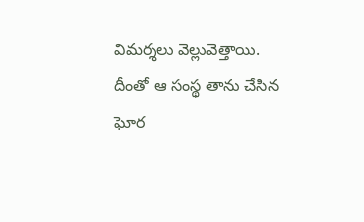విమర్శలు వెల్లువెత్తాయి. దీంతో ఆ సంస్థ తాను చేసిన ఘోర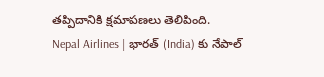తప్పిదానికి క్షమాపణలు తెలిపింది.
Nepal Airlines | భారత్ (India) కు నేపాల్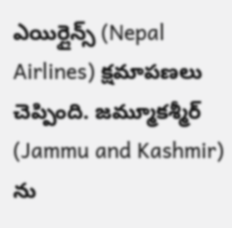ఎయిర్లైన్స్ (Nepal Airlines) క్షమాపణలు చెప్పింది. జమ్మూకశ్మీర్ (Jammu and Kashmir) ను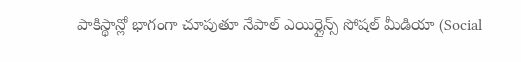పాకిస్థాన్లో భాగంగా చూపుతూ నేపాల్ ఎయిర్లైన్స్ సోషల్ మీడియా (Social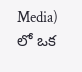Media) లో ఒక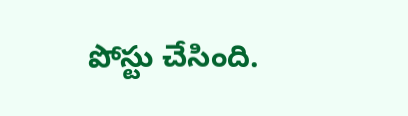పోస్టు చేసింది.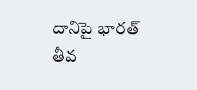దానిపై భారత్ తీవ